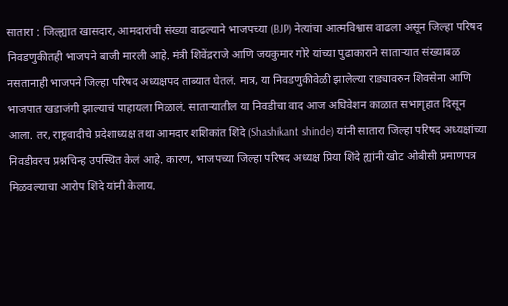सातारा : जिल्ह्यात खासदार, आमदारांची संख्या वाढल्याने भाजपच्या (BJP) नेत्यांचा आत्मविश्वास वाढला असून जिल्हा परिषद निवडणुकीतही भाजपने बाजी मारली आहे. मंत्री शिवेंद्रराजे आणि जयकुमार गोरे यांच्या पुढाकाराने साताऱ्यात संख्याबळ नसतानाही भाजपने जिल्हा परिषद अध्यक्षपद ताब्यात घेतलं. मात्र, या निवडणुकीवेळी झालेल्या राड्यावरुन शिवसेना आणि भाजपात खडाजंगी झाल्याचं पाहायला मिळालं. साताऱ्यातील या निवडीचा वाद आज अधिवेशन काळात सभागृहात दिसून आला. तर, राष्ट्रवादीचे प्रदेशाध्यक्ष तथा आमदार शशिकांत शिंदे (Shashikant shinde) यांनी सातारा जिल्हा परिषद अध्यक्षांच्या निवडीवरच प्रश्नचिन्ह उपस्थित केलं आहे. कारण, भाजपच्या जिल्हा परिषद अध्यक्ष प्रिया शिंदे ह्यांनी खोट ओबीसी प्रमाणपत्र मिळवल्याचा आरोप शिंदे यांनी केलाय.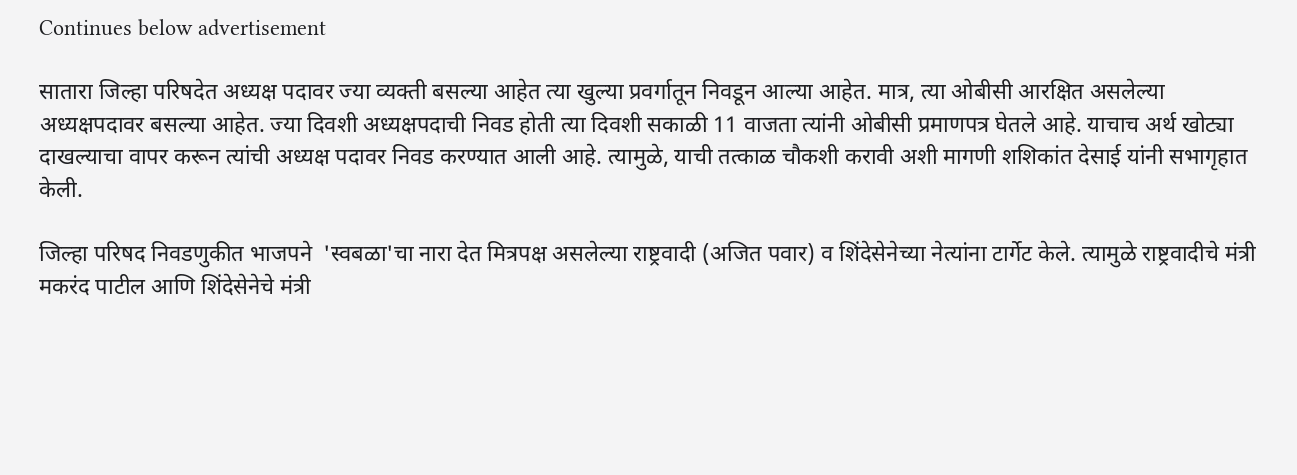Continues below advertisement

सातारा जिल्हा परिषदेत अध्यक्ष पदावर ज्या व्यक्ती बसल्या आहेत त्या खुल्या प्रवर्गातून निवडून आल्या आहेत. मात्र, त्या ओबीसी आरक्षित असलेल्या अध्यक्षपदावर बसल्या आहेत. ज्या दिवशी अध्यक्षपदाची निवड होती त्या दिवशी सकाळी 11 वाजता त्यांनी ओबीसी प्रमाणपत्र घेतले आहे. याचाच अर्थ खोट्या दाखल्याचा वापर करून त्यांची अध्यक्ष पदावर निवड करण्यात आली आहे. त्यामुळे, याची तत्काळ चौकशी करावी अशी मागणी शशिकांत देसाई यांनी सभागृहात केली.

जिल्हा परिषद निवडणुकीत भाजपने  'स्वबळा'चा नारा देत मित्रपक्ष असलेल्या राष्ट्रवादी (अजित पवार) व शिंदेसेनेच्या नेत्यांना टार्गेट केले. त्यामुळे राष्ट्रवादीचे मंत्री मकरंद पाटील आणि शिंदेसेनेचे मंत्री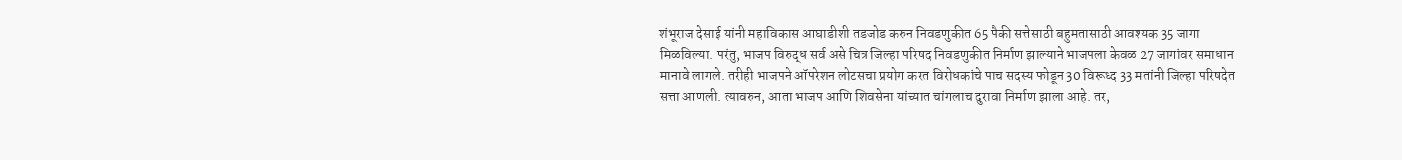शंभूराज देसाई यांनी महाविकास आघाडीशी तडजोड करुन निवडणुकीत 65 पैकी सत्तेसाठी बहुमतासाठी आवश्यक 35 जागा मिळविल्या. परंतु, भाजप विरुद्ध सर्व असे चित्र जिल्हा परिषद निवडणुकीत निर्माण झाल्याने भाजपला केवळ 27 जागांवर समाधान मानावे लागले. तरीही भाजपने ऑपरेशन लोटसचा प्रयोग करत विरोधकांचे पाच सदस्य फोडून 30 विरूध्द 33 मतांनी जिल्हा परिषदेत सत्ता आणली. त्यावरुन, आता भाजप आणि शिवसेना यांच्यात चांगलाच दुरावा निर्माण झाला आहे. तर,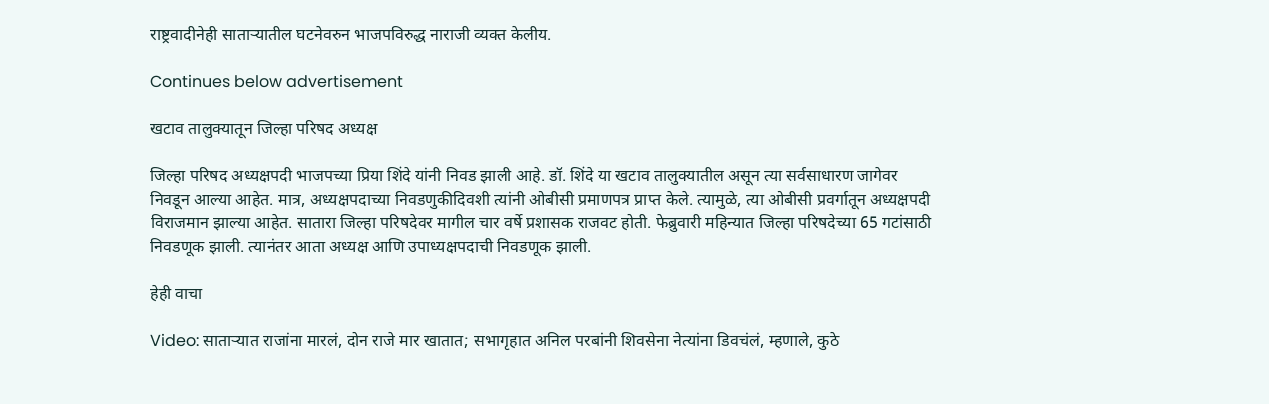राष्ट्रवादीनेही साताऱ्यातील घटनेवरुन भाजपविरुद्ध नाराजी व्यक्त केलीय.

Continues below advertisement

खटाव तालुक्यातून जिल्हा परिषद अध्यक्ष

जिल्हा परिषद अध्यक्षपदी भाजपच्या प्रिया शिंदे यांनी निवड झाली आहे. डॉ. शिंदे या खटाव तालुक्यातील असून त्या सर्वसाधारण जागेवर निवडून आल्या आहेत. मात्र, अध्यक्षपदाच्या निवडणुकीदिवशी त्यांनी ओबीसी प्रमाणपत्र प्राप्त केले. त्यामुळे, त्या ओबीसी प्रवर्गातून अध्यक्षपदी विराजमान झाल्या आहेत. सातारा जिल्हा परिषदेवर मागील चार वर्षे प्रशासक राजवट होती. फेब्रुवारी महिन्यात जिल्हा परिषदेच्या 65 गटांसाठी निवडणूक झाली. त्यानंतर आता अध्यक्ष आणि उपाध्यक्षपदाची निवडणूक झाली.

हेही वाचा

Video: साताऱ्यात राजांना मारलं, दोन राजे मार खातात; सभागृहात अनिल परबांनी शिवसेना नेत्यांना डिवचंलं, म्हणाले, कुठे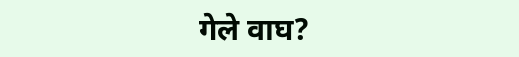गेले वाघ?